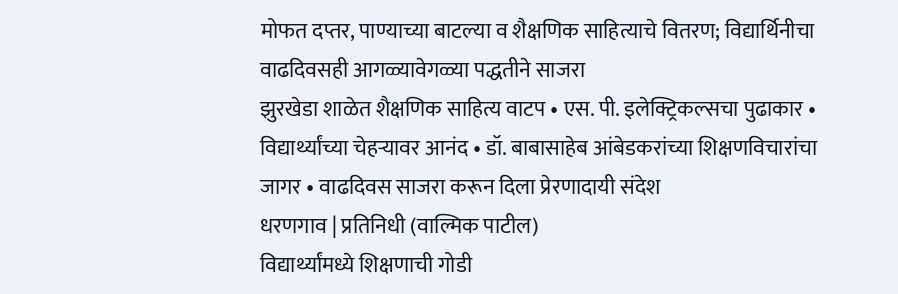मोफत दप्तर, पाण्याच्या बाटल्या व शैक्षणिक साहित्याचे वितरण; विद्यार्थिनीचा वाढदिवसही आगळ्यावेगळ्या पद्धतीने साजरा
झुरखेडा शाळेत शैक्षणिक साहित्य वाटप • एस. पी. इलेक्ट्रिकल्सचा पुढाकार • विद्यार्थ्यांच्या चेहऱ्यावर आनंद • डॉ. बाबासाहेब आंबेडकरांच्या शिक्षणविचारांचा जागर • वाढदिवस साजरा करून दिला प्रेरणादायी संदेश
धरणगाव | प्रतिनिधी (वाल्मिक पाटील)
विद्यार्थ्यांमध्ये शिक्षणाची गोडी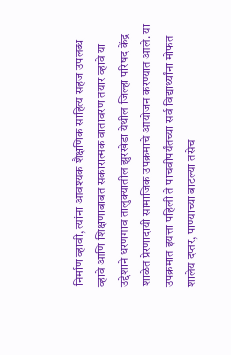निर्माण व्हावी, त्यांना आवश्यक शैक्षणिक साहित्य सहज उपलब्ध व्हावे आणि शिक्षणाबाबत सकारात्मक वातावरण तयार व्हावे या उद्देशाने धरणगाव तालुक्यातील झुरखेडा येथील जिल्हा परिषद केंद्र शाळेत प्रेरणादायी सामाजिक उपक्रमाचे आयोजन करण्यात आले. या उपक्रमात इयत्ता पहिली ते पाचवीपर्यंतच्या सर्व विद्यार्थ्यांना मोफत शालेय दप्तर, पाण्याच्या बाटल्या तसेच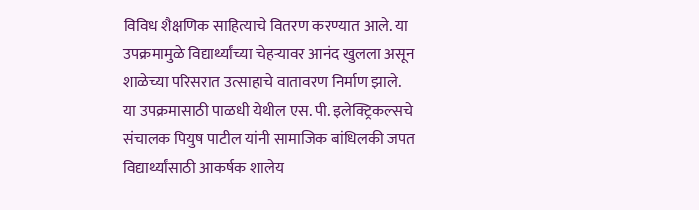विविध शैक्षणिक साहित्याचे वितरण करण्यात आले. या उपक्रमामुळे विद्यार्थ्यांच्या चेहऱ्यावर आनंद खुलला असून शाळेच्या परिसरात उत्साहाचे वातावरण निर्माण झाले.
या उपक्रमासाठी पाळधी येथील एस. पी. इलेक्ट्रिकल्सचे संचालक पियुष पाटील यांनी सामाजिक बांधिलकी जपत विद्यार्थ्यांसाठी आकर्षक शालेय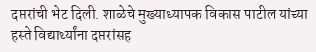दप्तरांची भेट दिली. शाळेचे मुख्याध्यापक विकास पाटील यांच्या हस्ते विद्यार्थ्यांना दप्तरांसह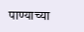पाण्याच्या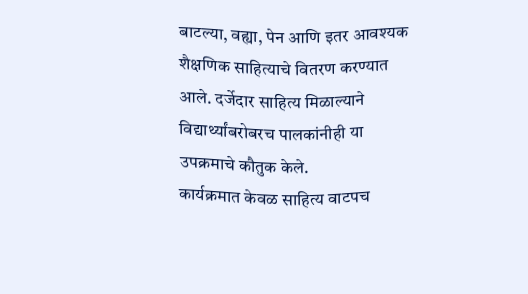बाटल्या, वह्या, पेन आणि इतर आवश्यक शैक्षणिक साहित्याचे वितरण करण्यात आले. दर्जेदार साहित्य मिळाल्याने विद्यार्थ्यांबरोबरच पालकांनीही या उपक्रमाचे कौतुक केले.
कार्यक्रमात केवळ साहित्य वाटपच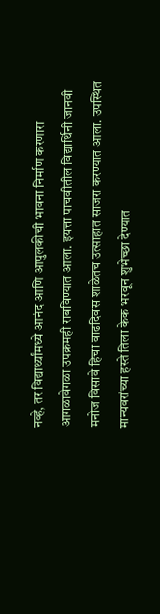नव्हे, तर विद्यार्थ्यांमध्ये आनंद आणि आपुलकीची भावना निर्माण करणारा आगळावेगळा उपक्रमही राबविण्यात आला. इयत्ता पाचवीतील विद्यार्थिनी जानवी मनोज विसावे हिचा वाढदिवस शाळेतच उत्साहात साजरा करण्यात आला. उपस्थित मान्यवरांच्या हस्ते तिला केक भरवून शुभेच्छा देण्यात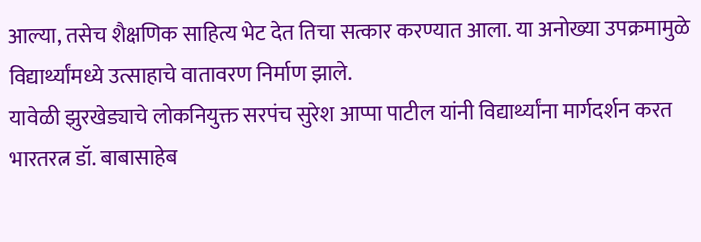आल्या, तसेच शैक्षणिक साहित्य भेट देत तिचा सत्कार करण्यात आला. या अनोख्या उपक्रमामुळे विद्यार्थ्यांमध्ये उत्साहाचे वातावरण निर्माण झाले.
यावेळी झुरखेड्याचे लोकनियुक्त सरपंच सुरेश आप्पा पाटील यांनी विद्यार्थ्यांना मार्गदर्शन करत भारतरत्न डॉ. बाबासाहेब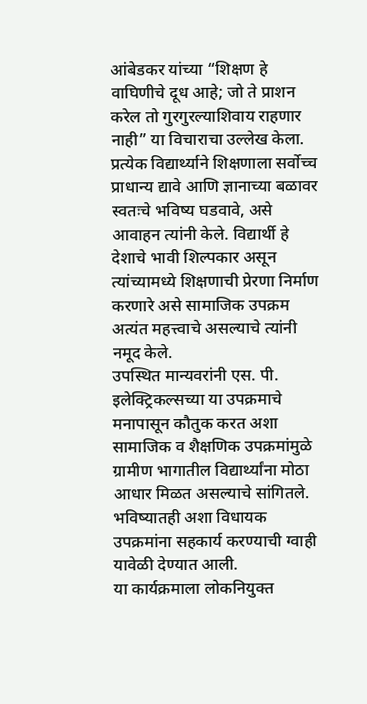आंबेडकर यांच्या “शिक्षण हे वाघिणीचे दूध आहे; जो ते प्राशन करेल तो गुरगुरल्याशिवाय राहणार नाही” या विचाराचा उल्लेख केला. प्रत्येक विद्यार्थ्याने शिक्षणाला सर्वोच्च प्राधान्य द्यावे आणि ज्ञानाच्या बळावर स्वतःचे भविष्य घडवावे, असे आवाहन त्यांनी केले. विद्यार्थी हे देशाचे भावी शिल्पकार असून त्यांच्यामध्ये शिक्षणाची प्रेरणा निर्माण करणारे असे सामाजिक उपक्रम अत्यंत महत्त्वाचे असल्याचे त्यांनी नमूद केले.
उपस्थित मान्यवरांनी एस. पी. इलेक्ट्रिकल्सच्या या उपक्रमाचे मनापासून कौतुक करत अशा सामाजिक व शैक्षणिक उपक्रमांमुळे ग्रामीण भागातील विद्यार्थ्यांना मोठा आधार मिळत असल्याचे सांगितले. भविष्यातही अशा विधायक उपक्रमांना सहकार्य करण्याची ग्वाही यावेळी देण्यात आली.
या कार्यक्रमाला लोकनियुक्त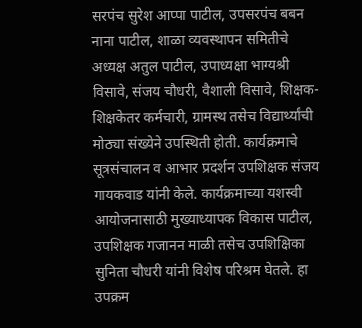सरपंच सुरेश आप्पा पाटील, उपसरपंच बबन नाना पाटील, शाळा व्यवस्थापन समितीचे अध्यक्ष अतुल पाटील, उपाध्यक्षा भाग्यश्री विसावे, संजय चौधरी, वैशाली विसावे, शिक्षक-शिक्षकेतर कर्मचारी, ग्रामस्थ तसेच विद्यार्थ्यांची मोठ्या संख्येने उपस्थिती होती. कार्यक्रमाचे सूत्रसंचालन व आभार प्रदर्शन उपशिक्षक संजय गायकवाड यांनी केले. कार्यक्रमाच्या यशस्वी आयोजनासाठी मुख्याध्यापक विकास पाटील, उपशिक्षक गजानन माळी तसेच उपशिक्षिका सुनिता चौधरी यांनी विशेष परिश्रम घेतले. हा उपक्रम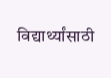विद्यार्थ्यांसाठी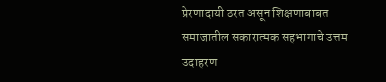प्रेरणादायी ठरत असून शिक्षणाबाबत समाजातील सकारात्मक सहभागाचे उत्तम उदाहरण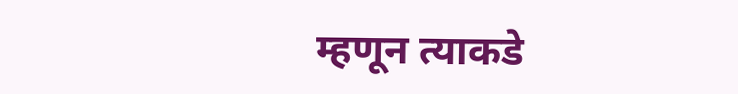म्हणून त्याकडे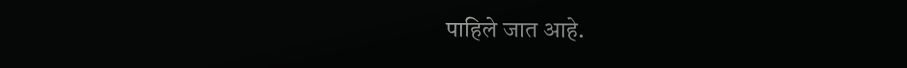पाहिले जात आहे.